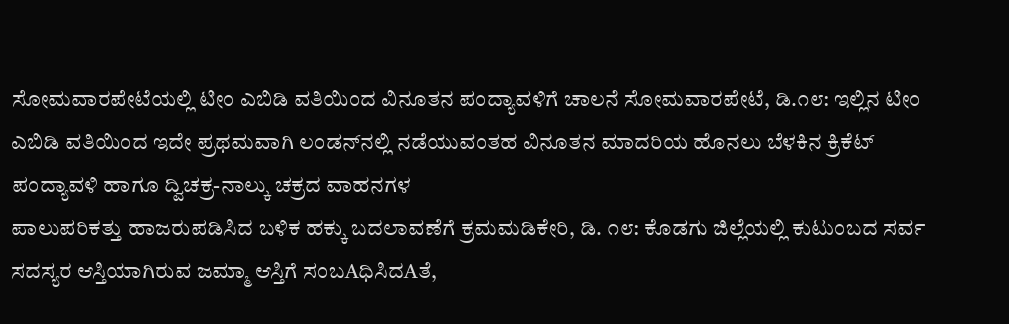ಸೋಮವಾರಪೇಟೆಯಲ್ಲಿ ಟೀಂ ಎಬಿಡಿ ವತಿಯಿಂದ ವಿನೂತನ ಪಂದ್ಯಾವಳಿಗೆ ಚಾಲನೆ ಸೋಮವಾರಪೇಟೆ, ಡಿ.೧೮: ಇಲ್ಲಿನ ಟೀಂ ಎಬಿಡಿ ವತಿಯಿಂದ ಇದೇ ಪ್ರಥಮವಾಗಿ ಲಂಡನ್‌ನಲ್ಲಿ ನಡೆಯುವಂತಹ ವಿನೂತನ ಮಾದರಿಯ ಹೊನಲು ಬೆಳಕಿನ ಕ್ರಿಕೆಟ್ ಪಂದ್ಯಾವಳಿ ಹಾಗೂ ದ್ವಿಚಕ್ರ-ನಾಲ್ಕು ಚಕ್ರದ ವಾಹನಗಳ
ಪಾಲುಪರಿಕತ್ತು ಹಾಜರುಪಡಿಸಿದ ಬಳಿಕ ಹಕ್ಕು ಬದಲಾವಣೆಗೆ ಕ್ರಮಮಡಿಕೇರಿ, ಡಿ. ೧೮: ಕೊಡಗು ಜಿಲ್ಲೆಯಲ್ಲಿ ಕುಟುಂಬದ ಸರ್ವ ಸದಸ್ಯರ ಆಸ್ತಿಯಾಗಿರುವ ಜಮ್ಮಾ ಆಸ್ತಿಗೆ ಸಂಬAಧಿಸಿದAತೆ,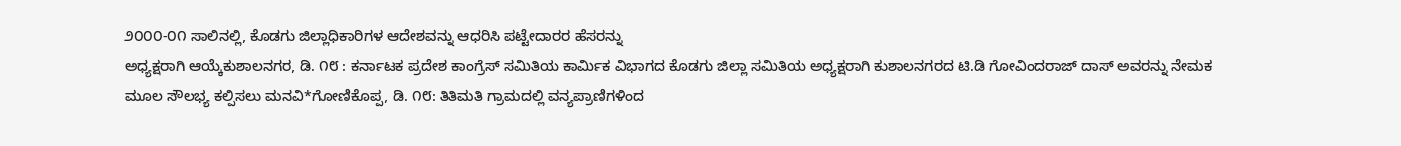೨೦೦೦-೦೧ ಸಾಲಿನಲ್ಲಿ, ಕೊಡಗು ಜಿಲ್ಲಾಧಿಕಾರಿಗಳ ಆದೇಶವನ್ನು ಆಧರಿಸಿ ಪಟ್ಟೇದಾರರ ಹೆಸರನ್ನು
ಅಧ್ಯಕ್ಷರಾಗಿ ಆಯ್ಕೆಕುಶಾಲನಗರ, ಡಿ. ೧೮ : ಕರ್ನಾಟಕ ಪ್ರದೇಶ ಕಾಂಗ್ರೆಸ್ ಸಮಿತಿಯ ಕಾರ್ಮಿಕ ವಿಭಾಗದ ಕೊಡಗು ಜಿಲ್ಲಾ ಸಮಿತಿಯ ಅಧ್ಯಕ್ಷರಾಗಿ ಕುಶಾಲನಗರದ ಟಿ.ಡಿ ಗೋವಿಂದರಾಜ್ ದಾಸ್ ಅವರನ್ನು ನೇಮಕ
ಮೂಲ ಸೌಲಭ್ಯ ಕಲ್ಪಿಸಲು ಮನವಿ*ಗೋಣಿಕೊಪ್ಪ, ಡಿ. ೧೮: ತಿತಿಮತಿ ಗ್ರಾಮದಲ್ಲಿ ವನ್ಯಪ್ರಾಣಿಗಳಿಂದ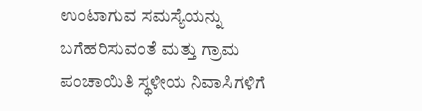ಉಂಟಾಗುವ ಸಮಸ್ಯೆಯನ್ನು ಬಗೆಹರಿಸುವಂತೆ ಮತ್ತು ಗ್ರಾಮ ಪಂಚಾಯಿತಿ ಸ್ಥಳೀಯ ನಿವಾಸಿಗಳಿಗೆ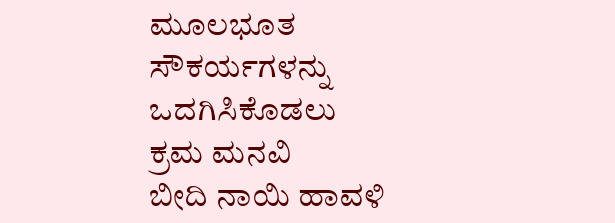ಮೂಲಭೂತ ಸೌಕರ್ಯಗಳನ್ನು ಒದಗಿಸಿಕೊಡಲು ಕ್ರಮ ಮನವಿ
ಬೀದಿ ನಾಯಿ ಹಾವಳಿ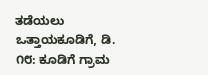ತಡೆಯಲು ಒತ್ತಾಯಕೂಡಿಗೆ, ಡಿ. ೧೮: ಕೂಡಿಗೆ ಗ್ರಾಮ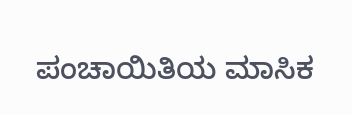ಪಂಚಾಯಿತಿಯ ಮಾಸಿಕ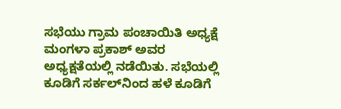ಸಭೆಯು ಗ್ರಾಮ ಪಂಚಾಯಿತಿ ಅಧ್ಯಕ್ಷೆ ಮಂಗಳಾ ಪ್ರಕಾಶ್ ಅವರ ಅಧ್ಯಕ್ಷತೆಯಲ್ಲಿ ನಡೆಯಿತು. ಸಭೆಯಲ್ಲಿ ಕೂಡಿಗೆ ಸರ್ಕಲ್‌ನಿಂದ ಹಳೆ ಕೂಡಿಗೆ